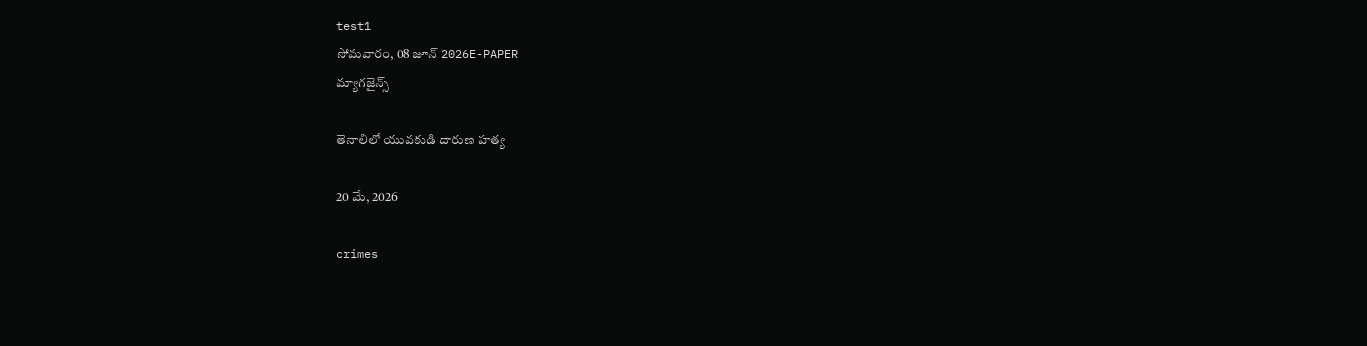test1
సోమవారం, 08 జూన్ 2026E-PAPER
మ్యాగజైన్స్

తెనాలిలో యువకుడి దారుణ హత్య

20 మే, 2026

crimes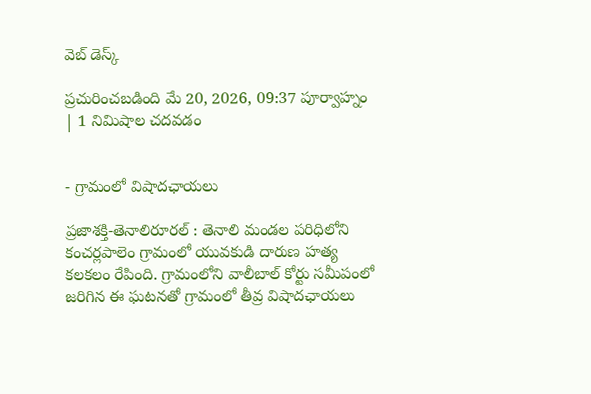వెబ్ డెస్క్

ప్రచురించబడింది మే 20, 2026, 09:37 పూర్వాహ్నం | 1 నిమిషాల చదవడం


- గ్రామంలో విషాదఛాయలు

ప్రజాశక్తి-తెనాలిరూరల్ : తెనాలి మండల పరిధిలోని కంచర్లపాలెం గ్రామంలో యువకుడి దారుణ హత్య కలకలం రేపింది. గ్రామంలోని వాలీబాల్ కోర్టు సమీపంలో జరిగిన ఈ ఘటనతో గ్రామంలో తీవ్ర విషాదఛాయలు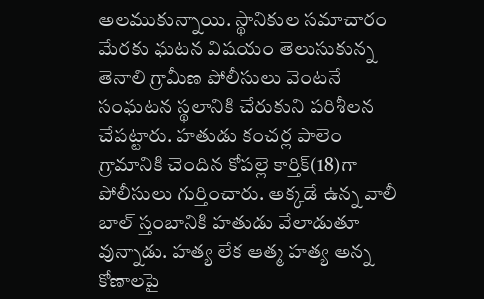అలముకున్నాయి. స్థానికుల సమాచారం మేరకు ఘటన విషయం తెలుసుకున్న తెనాలి గ్రామీణ పోలీసులు వెంటనే సంఘటన స్థలానికి చేరుకుని పరిశీలన చేపట్టారు. హతుడు కంచర్ల పాలెం గ్రామానికి చెందిన కోపల్లె కార్తిక్(18)గా పోలీసులు గుర్తించారు. అక్కడే ఉన్న వాలీ బాల్ స్తంబానికి హతుడు వేలాడుతూ వున్నాడు. హత్య లేక ఆత్మ హత్య అన్న కోణాలపై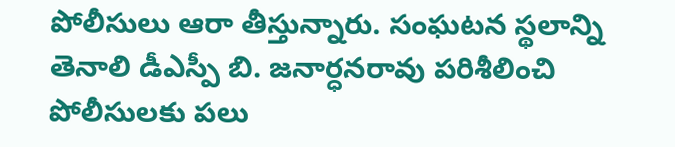పోలీసులు ఆరా తీస్తున్నారు. సంఘటన స్థలాన్ని తెనాలి డీఎస్పీ బి. జనార్ధనరావు పరిశీలించి పోలీసులకు పలు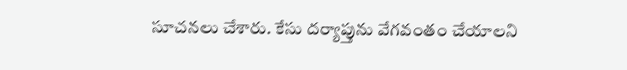సూచనలు చేశారు. కేసు దర్యాప్తును వేగవంతం చేయాలని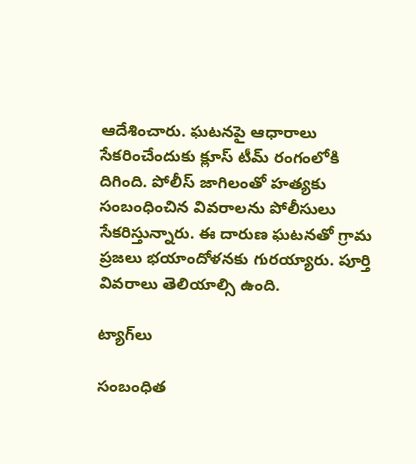ఆదేశించారు. ఘటనపై ఆధారాలు సేకరించేందుకు క్లూస్ టీమ్ రంగంలోకి దిగింది. పోలీస్ జాగిలంతో హత్యకు సంబంధించిన వివరాలను పోలీసులు సేకరిస్తున్నారు. ఈ దారుణ ఘటనతో గ్రామ ప్రజలు భయాందోళనకు గురయ్యారు. పూర్తి వివరాలు తెలియాల్సి ఉంది.

ట్యాగ్‌లు

సంబంధిత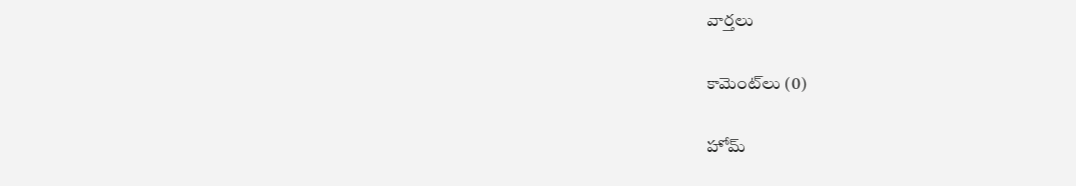వార్తలు

కామెంట్‌లు (0)

హోమ్